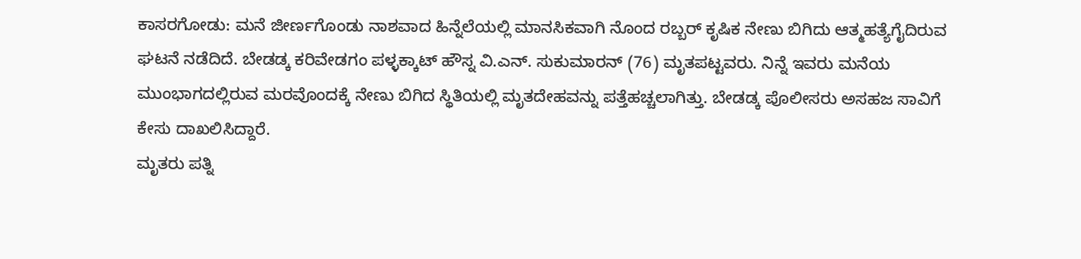ಕಾಸರಗೋಡು: ಮನೆ ಜೀರ್ಣಗೊಂಡು ನಾಶವಾದ ಹಿನ್ನೆಲೆಯಲ್ಲಿ ಮಾನಸಿಕವಾಗಿ ನೊಂದ ರಬ್ಬರ್ ಕೃಷಿಕ ನೇಣು ಬಿಗಿದು ಆತ್ಮಹತ್ಯೆಗೈದಿರುವ ಘಟನೆ ನಡೆದಿದೆ. ಬೇಡಡ್ಕ ಕರಿವೇಡಗಂ ಪಳ್ಳಕ್ಕಾಟ್ ಹೌಸ್ನ ವಿ.ಎನ್. ಸುಕುಮಾರನ್ (76) ಮೃತಪಟ್ಟವರು. ನಿನ್ನೆ ಇವರು ಮನೆಯ ಮುಂಭಾಗದಲ್ಲಿರುವ ಮರವೊಂದಕ್ಕೆ ನೇಣು ಬಿಗಿದ ಸ್ಥಿತಿಯಲ್ಲಿ ಮೃತದೇಹವನ್ನು ಪತ್ತೆಹಚ್ಚಲಾಗಿತ್ತು. ಬೇಡಡ್ಕ ಪೊಲೀಸರು ಅಸಹಜ ಸಾವಿಗೆ ಕೇಸು ದಾಖಲಿಸಿದ್ದಾರೆ.
ಮೃತರು ಪತ್ನಿ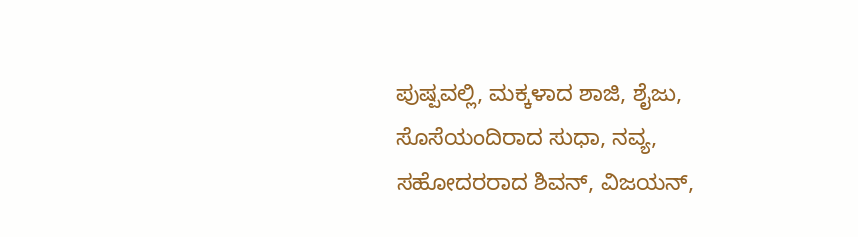ಪುಷ್ಪವಲ್ಲಿ, ಮಕ್ಕಳಾದ ಶಾಜಿ, ಶೈಜು, ಸೊಸೆಯಂದಿರಾದ ಸುಧಾ, ನವ್ಯ, ಸಹೋದರರಾದ ಶಿವನ್, ವಿಜಯನ್,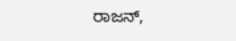ರಾಜನ್,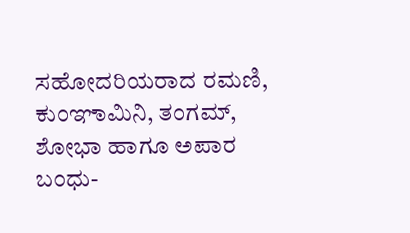ಸಹೋದರಿಯರಾದ ರಮಣಿ, ಕುಂಞಾಮಿನಿ, ತಂಗಮ್, ಶೋಭಾ ಹಾಗೂ ಅಪಾರ ಬಂಧು-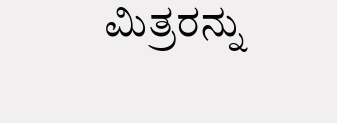ಮಿತ್ರರನ್ನು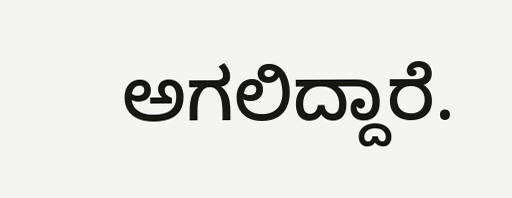ಅಗಲಿದ್ದಾರೆ.